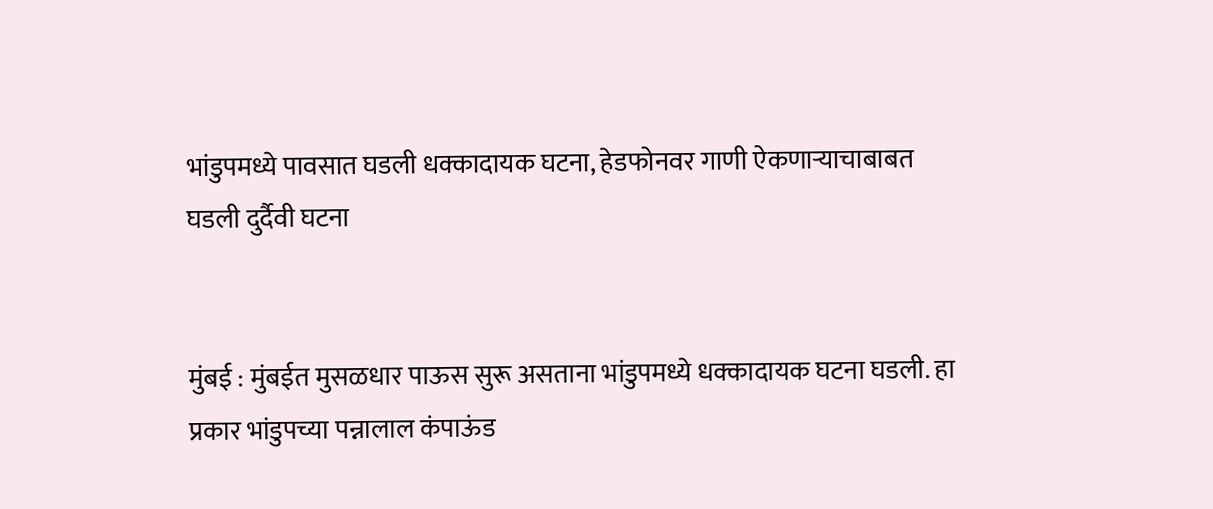भांडुपमध्ये पावसात घडली धक्कादायक घटना, हेडफोनवर गाणी ऐकणाऱ्याचाबाबत घडली दुर्दैवी घटना


मुंबई : मुंबईत मुसळधार पाऊस सुरू असताना भांडुपमध्ये धक्कादायक घटना घडली. हा प्रकार भांडुपच्या पन्नालाल कंपाऊंड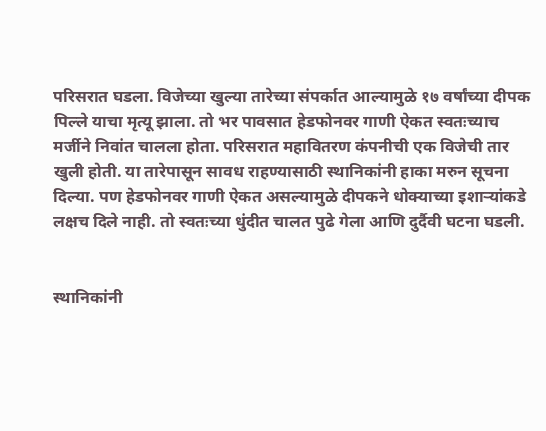परिसरात घडला. विजेच्या खुल्या तारेच्या संपर्कात आल्यामुळे १७ वर्षांच्या दीपक पिल्ले याचा मृत्यू झाला. तो भर पावसात हेडफोनवर गाणी ऐकत स्वतःच्याच मर्जीने निवांत चालला होता. परिसरात महावितरण कंपनीची एक विजेची तार खुली होती. या तारेपासून सावध राहण्यासाठी स्थानिकांनी हाका मरुन सूचना दिल्या. पण हेडफोनवर गाणी ऐकत असल्यामुळे दीपकने धोक्याच्या इशाऱ्यांकडे लक्षच दिले नाही. तो स्वतःच्या धुंदीत चालत पुढे गेला आणि दुर्दैवी घटना घडली.


स्थानिकांनी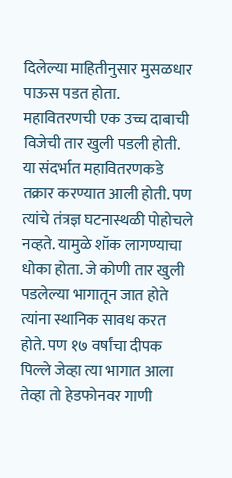दिलेल्या माहितीनुसार मुसळधार पाऊस पडत होता. महावितरणची एक उच्च दाबाची विजेची तार खुली पडली होती. या संदर्भात महावितरणकडे तक्रार करण्यात आली होती. पण त्यांचे तंत्रज्ञ घटनास्थळी पोहोचले नव्हते. यामुळे शॉक लागण्याचा धोका होता. जे कोणी तार खुली पडलेल्या भागातून जात होते त्यांना स्थानिक सावध करत होते. पण १७ वर्षांचा दीपक पिल्ले जेव्हा त्या भागात आला तेव्हा तो हेडफोनवर गाणी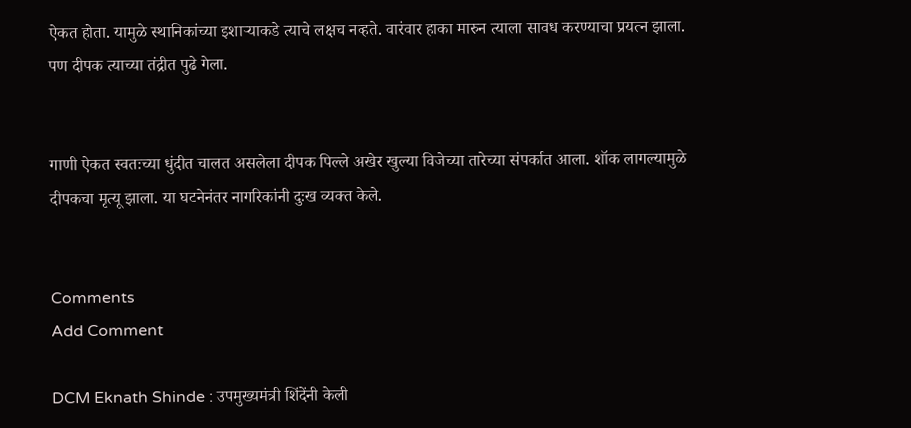ऐकत होता. यामुळे स्थानिकांच्या इशाऱ्याकडे त्याचे लक्षच नव्हते. वारंवार हाका मारुन त्याला सावध करण्याचा प्रयत्न झाला. पण दीपक त्याच्या तंद्रीत पुढे गेला.


गाणी ऐकत स्वतःच्या धुंदीत चालत असलेला दीपक पिल्ले अखेर खुल्या विजेच्या तारेच्या संपर्कात आला. शॉक लागल्यामुळे दीपकचा मृत्यू झाला. या घटनेनंतर नागरिकांनी दुःख व्यक्त केले.


Comments
Add Comment

DCM Eknath Shinde : उपमुख्यमंत्री शिंदेंनी केली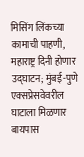मिसिंग लिंकच्या कामाची पाहणी, महाराष्ट्र दिनी होणार उद्घाटन; मुंबई-पुणे एक्सप्रेसवेवरील घाटाला मिळणार बायपास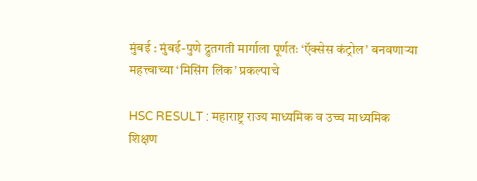मुंबई : मुंबई-पुणे द्रुतगती मार्गाला पूर्णतः ‘ऍक्सेस कंट्रोल’ बनवणाऱ्या महत्त्वाच्या ‘मिसिंग लिंक’ प्रकल्पाचे

HSC RESULT : महाराष्ट्र राज्य माध्यमिक व उच्च माध्यमिक शिक्षण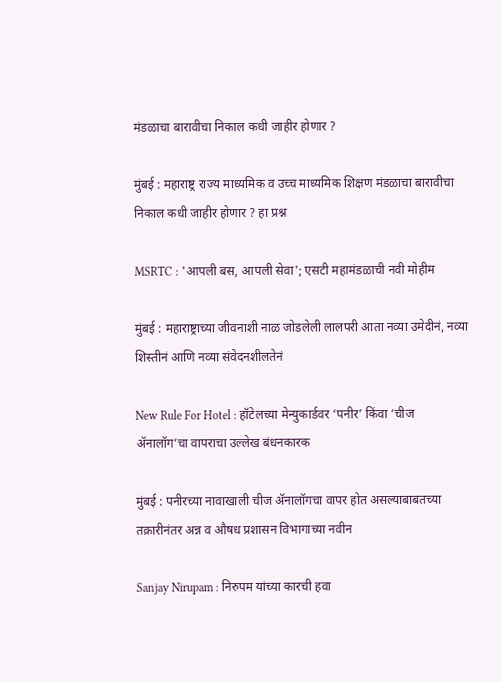मंडळाचा बारावीचा निकाल कधी जाहीर होणार ?

मुंबई : महाराष्ट्र राज्य माध्यमिक व उच्च माध्यमिक शिक्षण मंडळाचा बारावीचा निकाल कधी जाहीर होणार ? हा प्रश्न

MSRTC : 'आपली बस, आपली सेवा'; एसटी महामंडळाची नवी मोहीम

मुंबई : महाराष्ट्राच्या जीवनाशी नाळ जोडलेली लालपरी आता नव्या उमेदीनं, नव्या शिस्तीनं आणि नव्या संवेदनशीलतेनं

New Rule For Hotel : हॉटेलच्या मेन्युकार्डवर ‘पनीर’ किंवा ‘चीज ॲनालॉग’चा वापराचा उल्लेख बंधनकारक

मुंबई : पनीरच्या नावाखाली चीज ॲनालॉगचा वापर होत असल्याबाबतच्या तक्रारीनंतर अन्न व औषध प्रशासन विभागाच्या नवीन

Sanjay Nirupam : निरुपम यांच्या कारची हवा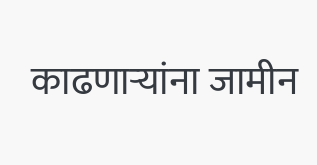काढणाऱ्यांना जामीन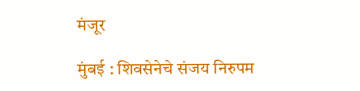मंजूर

मुंबई : शिवसेनेचे संजय निरुपम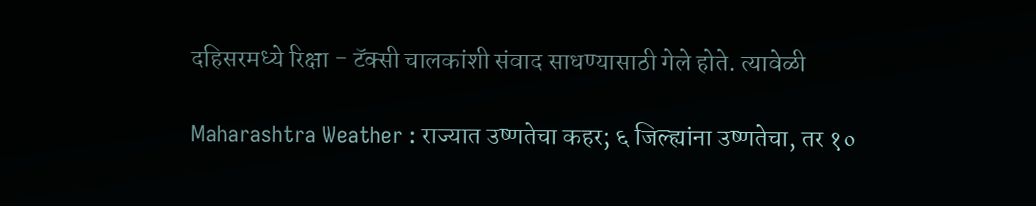दहिसरमध्ये रिक्षा - टॅक्सी चालकांशी संवाद साधण्यासाठी गेले होते. त्यावेळी

Maharashtra Weather : राज्यात उष्णतेचा कहर; ६ जिल्ह्यांना उष्णतेचा, तर १०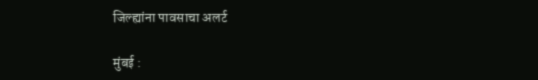जिल्ह्यांना पावसाचा अलर्ट

मुंबई :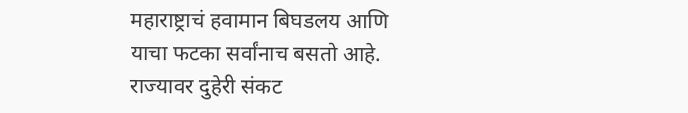महाराष्ट्राचं हवामान बिघडलय आणि याचा फटका सर्वांनाच बसतो आहे. राज्यावर दुहेरी संकट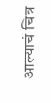आल्याचं चित्र